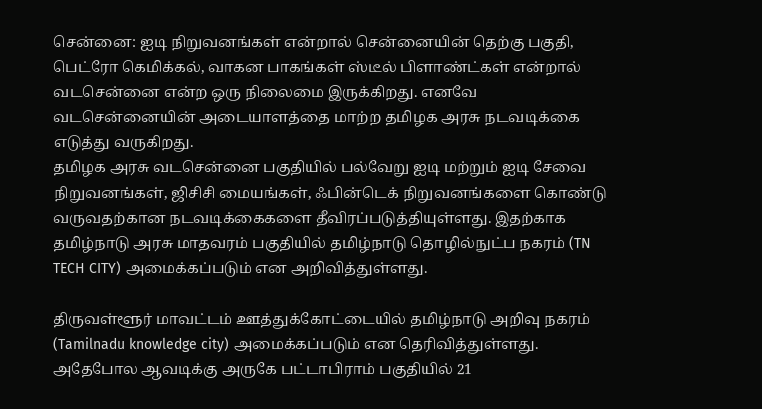சென்னை: ஐடி நிறுவனங்கள் என்றால் சென்னையின் தெற்கு பகுதி, பெட்ரோ கெமிக்கல், வாகன பாகங்கள் ஸ்டீல் பிளாண்ட்கள் என்றால் வடசென்னை என்ற ஒரு நிலைமை இருக்கிறது. எனவே வடசென்னையின் அடையாளத்தை மாற்ற தமிழக அரசு நடவடிக்கை எடுத்து வருகிறது.
தமிழக அரசு வடசென்னை பகுதியில் பல்வேறு ஐடி மற்றும் ஐடி சேவை நிறுவனங்கள், ஜிசிசி மையங்கள், ஃபின்டெக் நிறுவனங்களை கொண்டு வருவதற்கான நடவடிக்கைகளை தீவிரப்படுத்தியுள்ளது. இதற்காக தமிழ்நாடு அரசு மாதவரம் பகுதியில் தமிழ்நாடு தொழில்நுட்ப நகரம் (TN TECH CITY) அமைக்கப்படும் என அறிவித்துள்ளது.

திருவள்ளூர் மாவட்டம் ஊத்துக்கோட்டையில் தமிழ்நாடு அறிவு நகரம் (Tamilnadu knowledge city) அமைக்கப்படும் என தெரிவித்துள்ளது. அதேபோல ஆவடிக்கு அருகே பட்டாபிராம் பகுதியில் 21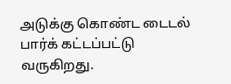அடுக்கு கொண்ட டைடல் பார்க் கட்டப்பட்டு வருகிறது.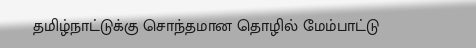தமிழ்நாட்டுக்கு சொந்தமான தொழில் மேம்பாட்டு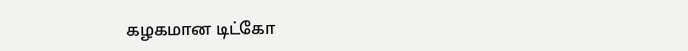கழகமான டிட்கோ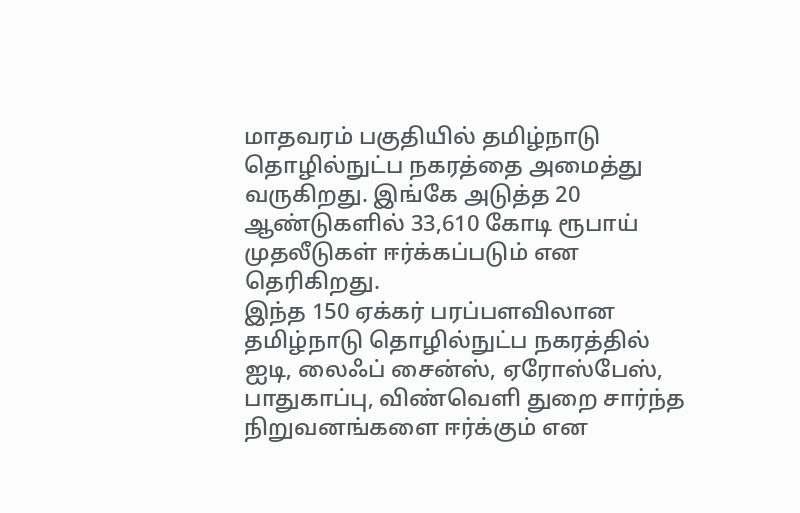மாதவரம் பகுதியில் தமிழ்நாடு தொழில்நுட்ப நகரத்தை அமைத்து வருகிறது. இங்கே அடுத்த 20 ஆண்டுகளில் 33,610 கோடி ரூபாய் முதலீடுகள் ஈர்க்கப்படும் என தெரிகிறது.
இந்த 150 ஏக்கர் பரப்பளவிலான தமிழ்நாடு தொழில்நுட்ப நகரத்தில் ஐடி, லைஃப் சைன்ஸ், ஏரோஸ்பேஸ், பாதுகாப்பு, விண்வெளி துறை சார்ந்த நிறுவனங்களை ஈர்க்கும் என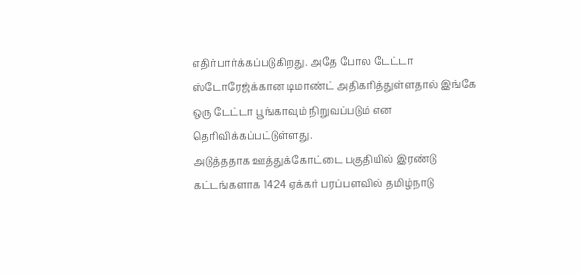எதிர்பார்க்கப்படுகிறது. அதே போல டேட்டா ஸ்டோரேஜ்க்கான டிமாண்ட் அதிகரித்துள்ளதால் இங்கே ஒரு டேட்டா பூங்காவும் நிறுவப்படும் என தெரிவிக்கப்பட்டுள்ளது.
அடுத்ததாக ஊத்துக்கோட்டை பகுதியில் இரண்டு கட்டங்களாக 1424 ஏக்கர் பரப்பளவில் தமிழ்நாடு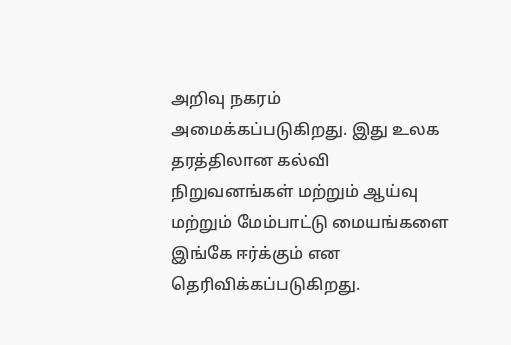அறிவு நகரம் அமைக்கப்படுகிறது. இது உலக தரத்திலான கல்வி நிறுவனங்கள் மற்றும் ஆய்வு மற்றும் மேம்பாட்டு மையங்களை இங்கே ஈர்க்கும் என தெரிவிக்கப்படுகிறது.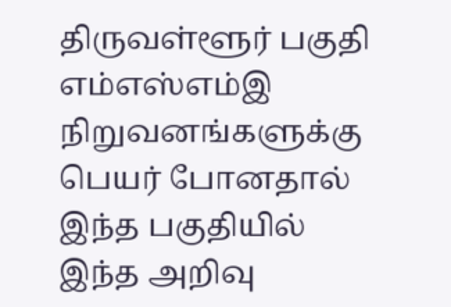திருவள்ளூர் பகுதி எம்எஸ்எம்இ நிறுவனங்களுக்கு பெயர் போனதால் இந்த பகுதியில் இந்த அறிவு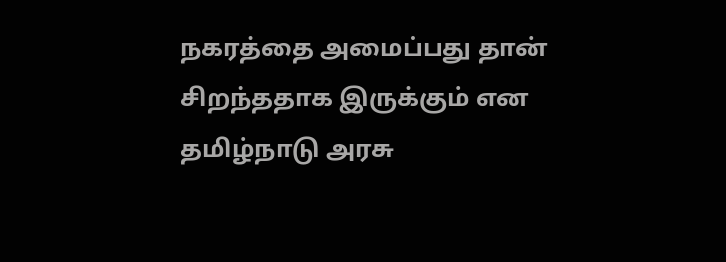நகரத்தை அமைப்பது தான் சிறந்ததாக இருக்கும் என தமிழ்நாடு அரசு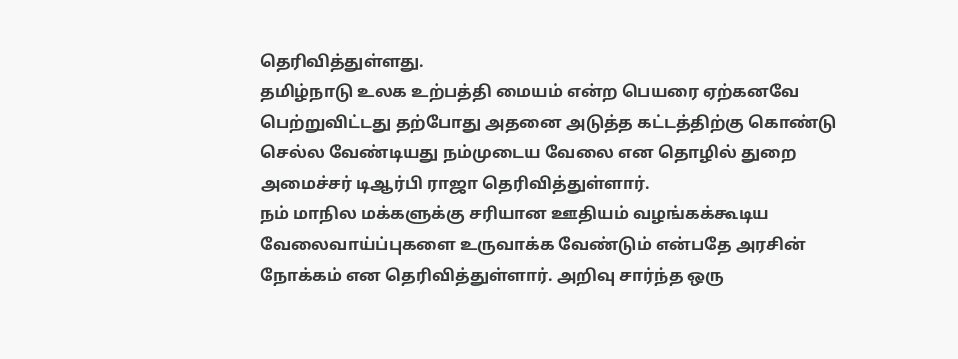தெரிவித்துள்ளது.
தமிழ்நாடு உலக உற்பத்தி மையம் என்ற பெயரை ஏற்கனவே பெற்றுவிட்டது தற்போது அதனை அடுத்த கட்டத்திற்கு கொண்டு செல்ல வேண்டியது நம்முடைய வேலை என தொழில் துறை அமைச்சர் டிஆர்பி ராஜா தெரிவித்துள்ளார்.
நம் மாநில மக்களுக்கு சரியான ஊதியம் வழங்கக்கூடிய வேலைவாய்ப்புகளை உருவாக்க வேண்டும் என்பதே அரசின் நோக்கம் என தெரிவித்துள்ளார். அறிவு சார்ந்த ஒரு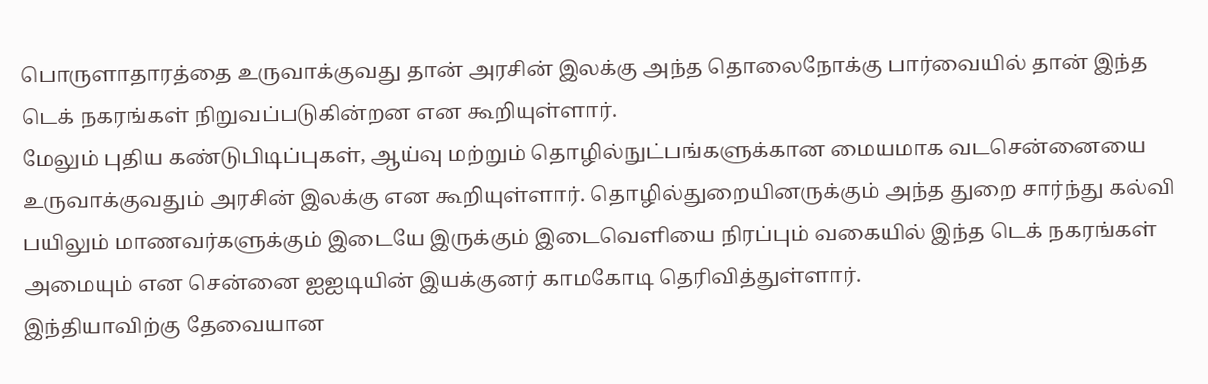பொருளாதாரத்தை உருவாக்குவது தான் அரசின் இலக்கு அந்த தொலைநோக்கு பார்வையில் தான் இந்த டெக் நகரங்கள் நிறுவப்படுகின்றன என கூறியுள்ளார்.
மேலும் புதிய கண்டுபிடிப்புகள், ஆய்வு மற்றும் தொழில்நுட்பங்களுக்கான மையமாக வடசென்னையை உருவாக்குவதும் அரசின் இலக்கு என கூறியுள்ளார். தொழில்துறையினருக்கும் அந்த துறை சார்ந்து கல்வி பயிலும் மாணவர்களுக்கும் இடையே இருக்கும் இடைவெளியை நிரப்பும் வகையில் இந்த டெக் நகரங்கள் அமையும் என சென்னை ஐஐடியின் இயக்குனர் காமகோடி தெரிவித்துள்ளார்.
இந்தியாவிற்கு தேவையான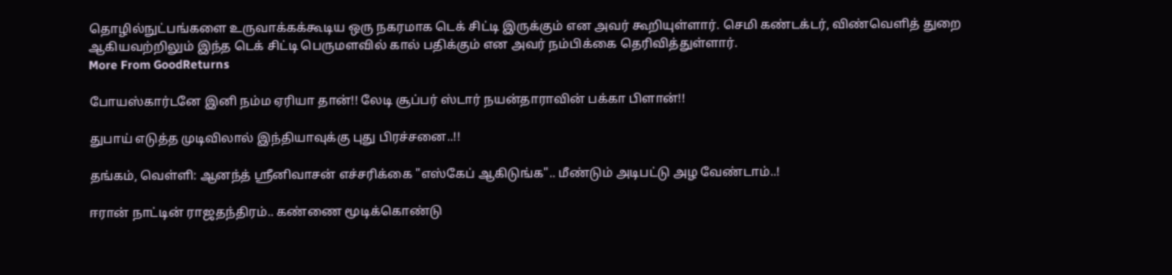தொழில்நுட்பங்களை உருவாக்கக்கூடிய ஒரு நகரமாக டெக் சிட்டி இருக்கும் என அவர் கூறியுள்ளார். செமி கண்டக்டர், விண்வெளித் துறை ஆகியவற்றிலும் இந்த டெக் சிட்டி பெருமளவில் கால் பதிக்கும் என அவர் நம்பிக்கை தெரிவித்துள்ளார்.
More From GoodReturns

போயஸ்கார்டனே இனி நம்ம ஏரியா தான்!! லேடி சூப்பர் ஸ்டார் நயன்தாராவின் பக்கா பிளான்!!

துபாய் எடுத்த முடிவிலால் இந்தியாவுக்கு புது பிரச்சனை..!!

தங்கம், வெள்ளி: ஆனந்த் ஸ்ரீனிவாசன் எச்சரிக்கை "எஸ்கேப் ஆகிடுங்க".. மீண்டும் அடிபட்டு அழ வேண்டாம்..!

ஈரான் நாட்டின் ராஜதந்திரம்.. கண்ணை மூடிக்கொண்டு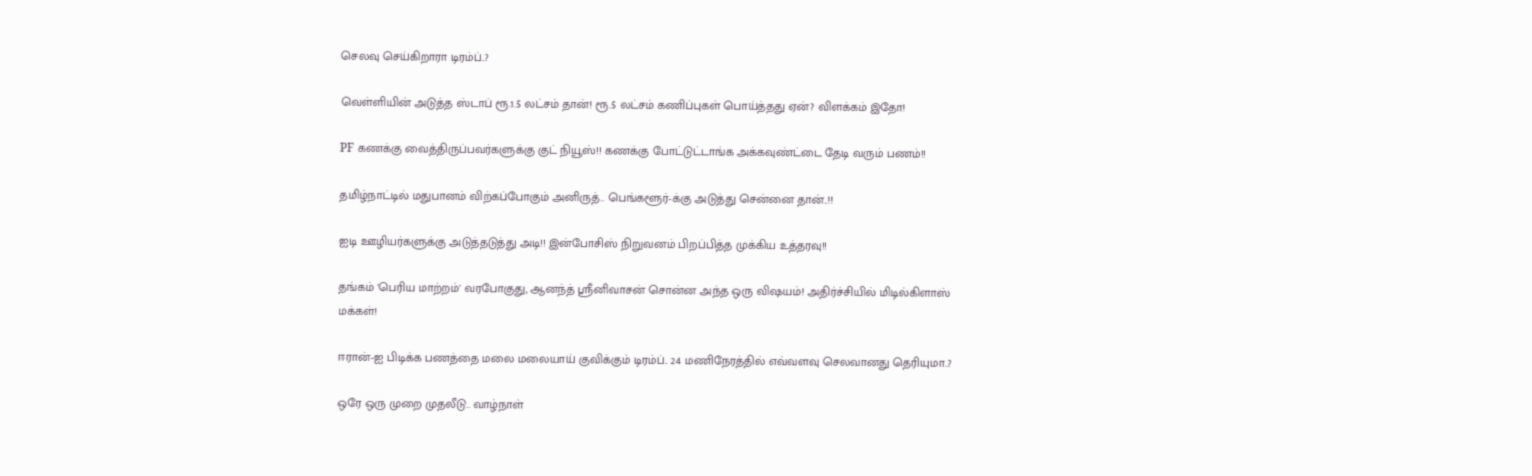செலவு செய்கிறாரா டிரம்ப்..?

வெள்ளியின் அடுத்த ஸ்டாப் ரூ.1.5 லட்சம் தான்! ரூ.5 லட்சம் கணிப்புகள் பொய்த்தது ஏன்? விளக்கம் இதோ!

PF கணக்கு வைத்திருப்பவர்களுக்கு குட் நியூஸ்!! கணக்கு போட்டுட்டாங்க அக்கவுண்ட்டை தேடி வரும் பணம்!!

தமிழ்நாட்டில் மதுபானம் விற்கப்போகும் அனிருத்.. பெங்களூர்-க்கு அடுத்து சென்னை தான்..!!

ஐடி ஊழியர்களுக்கு அடுத்தடுத்து அடி!! இன்போசிஸ் நிறுவனம் பிறப்பித்த முக்கிய உத்தரவு!!

தங்கம் 'பெரிய மாற்றம்' வரபோகுது, ஆனந்த் ஸ்ரீனிவாசன் சொன்ன அந்த ஒரு விஷயம்! அதிர்ச்சியில் மிடில்கிளாஸ் மக்கள்!

ஈரான்-ஐ பிடிக்க பணத்தை மலை மலையாய் குவிக்கும் டிரம்ப்.. 24 மணிநேரத்தில் எவ்வளவு செலவானது தெரியுமா..?

ஒரே ஒரு முறை முதலீடு.. வாழ்நாள்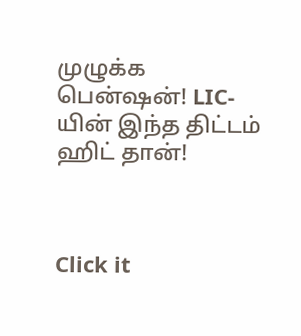முழுக்க பென்ஷன்! LIC-யின் இந்த திட்டம் ஹிட் தான்!



Click it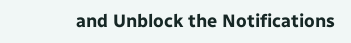and Unblock the Notifications